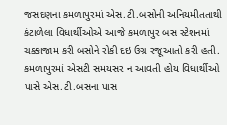જસદણના કમળાપુરમાં એસ.ટી.બસોની અનિયમીતતાથી કંટાળેલા વિધાર્થીઓએ આજે કમળાપુર બસ સ્ટેશનમાં ચક્કાજામ કરી બસોને રોકી દઇ ઉગ્ર રજૂઆતો કરી હતી. કમળાપુરમાં એસટી સમયસર ન આવતી હોય વિધાર્થીઓ પાસે એસ.ટી.બસના પાસ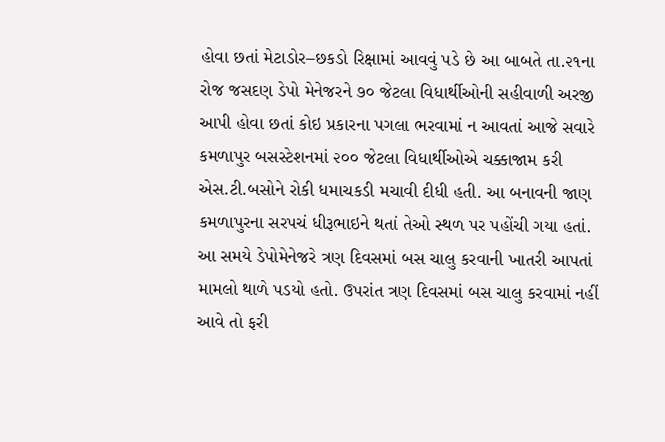હોવા છતાં મેટાડોર–છકડો રિક્ષામાં આવવું પડે છે આ બાબતે તા.૨૧ના રોજ જસદણ ડેપો મેનેજરને ૭૦ જેટલા વિધાર્થીઓની સહીવાળી અરજી આપી હોવા છતાં કોઇ પ્રકારના પગલા ભરવામાં ન આવતાં આજે સવારે કમળાપુર બસસ્ટેશનમાં ૨૦૦ જેટલા વિધાર્થીઓએ ચક્કાજામ કરી એસ.ટી.બસોને રોકી ધમાચકડી મચાવી દીધી હતી. આ બનાવની જાણ કમળાપુરના સરપચં ધીરૂભાઇને થતાં તેઓ સ્થળ પર પહોંચી ગયા હતાં. આ સમયે ડેપોમેનેજરે ત્રણ દિવસમાં બસ ચાલુ કરવાની ખાતરી આપતાં મામલો થાળે પડયો હતો. ઉપરાંત ત્રણ દિવસમાં બસ ચાલુ કરવામાં નહીં આવે તો ફરી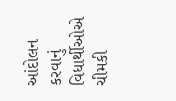આંદોલન કરવાનું વિધાર્થીઓએ ચીમકી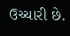ઉચ્ચારી છે.